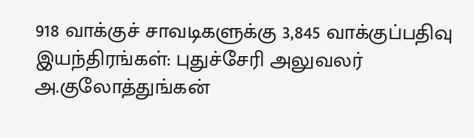918 வாக்குச் சாவடிகளுக்கு 3,845 வாக்குப்பதிவு இயந்திரங்கள்: புதுச்சேரி அலுவலர் அ.குலோத்துங்கன்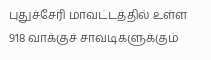புதுச்சேரி மாவட்டத்தில் உள்ள 918 வாக்குச் சாவடிகளுக்கும்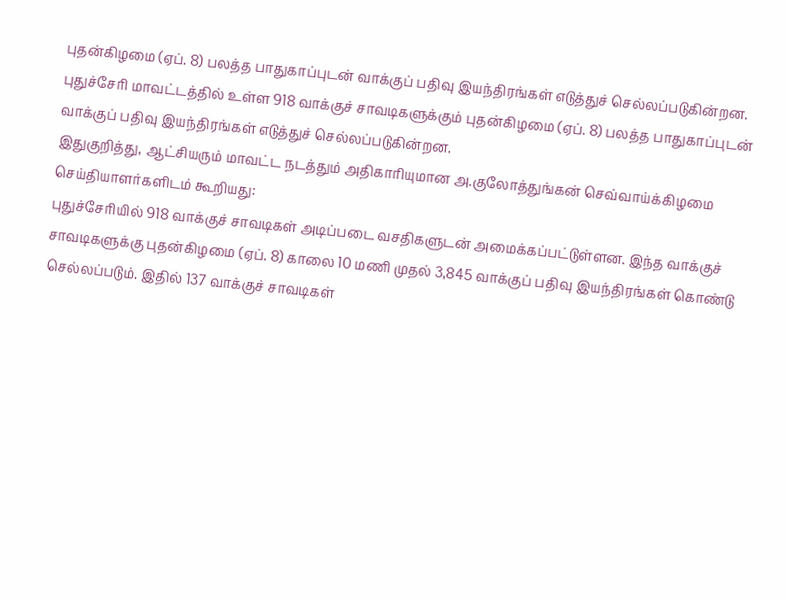புதன்கிழமை (ஏப். 8) பலத்த பாதுகாப்புடன் வாக்குப் பதிவு இயந்திரங்கள் எடுத்துச் செல்லப்படுகின்றன.
புதுச்சேரி மாவட்டத்தில் உள்ள 918 வாக்குச் சாவடிகளுக்கும் புதன்கிழமை (ஏப். 8) பலத்த பாதுகாப்புடன் வாக்குப் பதிவு இயந்திரங்கள் எடுத்துச் செல்லப்படுகின்றன.
இதுகுறித்து, ஆட்சியரும் மாவட்ட நடத்தும் அதிகாரியுமான அ.குலோத்துங்கன் செவ்வாய்க்கிழமை செய்தியாளர்களிடம் கூறியது:
புதுச்சேரியில் 918 வாக்குச் சாவடிகள் அடிப்படை வசதிகளுடன் அமைக்கப்பட்டுள்ளன. இந்த வாக்குச் சாவடிகளுக்கு புதன்கிழமை (ஏப். 8) காலை 10 மணி முதல் 3,845 வாக்குப் பதிவு இயந்திரங்கள் கொண்டு செல்லப்படும். இதில் 137 வாக்குச் சாவடிகள்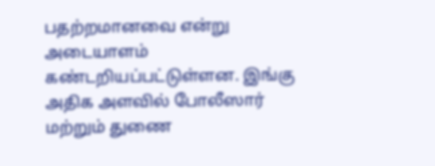பதற்றமானவை என்று அடையாளம் கண்டறியப்பட்டுள்ளன. இங்கு அதிக அளவில் போலீஸார் மற்றும் துணை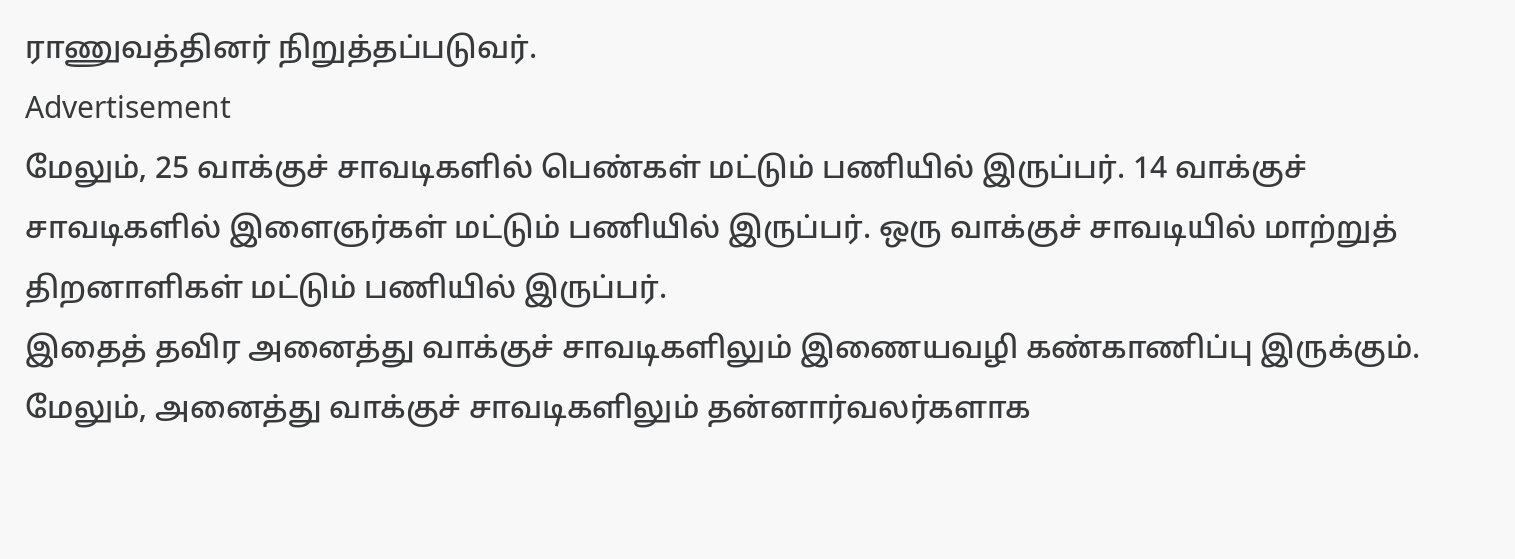ராணுவத்தினர் நிறுத்தப்படுவர்.
Advertisement
மேலும், 25 வாக்குச் சாவடிகளில் பெண்கள் மட்டும் பணியில் இருப்பர். 14 வாக்குச் சாவடிகளில் இளைஞர்கள் மட்டும் பணியில் இருப்பர். ஒரு வாக்குச் சாவடியில் மாற்றுத் திறனாளிகள் மட்டும் பணியில் இருப்பர்.
இதைத் தவிர அனைத்து வாக்குச் சாவடிகளிலும் இணையவழி கண்காணிப்பு இருக்கும். மேலும், அனைத்து வாக்குச் சாவடிகளிலும் தன்னார்வலர்களாக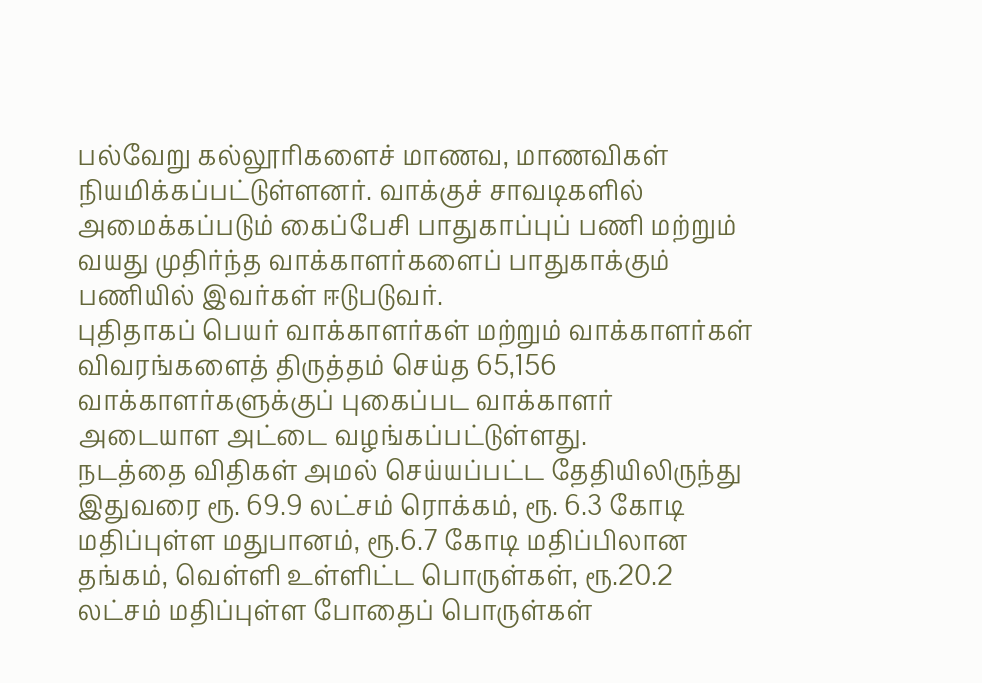பல்வேறு கல்லூரிகளைச் மாணவ, மாணவிகள் நியமிக்கப்பட்டுள்ளனர். வாக்குச் சாவடிகளில் அமைக்கப்படும் கைப்பேசி பாதுகாப்புப் பணி மற்றும் வயது முதிர்ந்த வாக்காளர்களைப் பாதுகாக்கும் பணியில் இவர்கள் ஈடுபடுவர்.
புதிதாகப் பெயர் வாக்காளர்கள் மற்றும் வாக்காளர்கள் விவரங்களைத் திருத்தம் செய்த 65,156 வாக்காளர்களுக்குப் புகைப்பட வாக்காளர் அடையாள அட்டை வழங்கப்பட்டுள்ளது.
நடத்தை விதிகள் அமல் செய்யப்பட்ட தேதியிலிருந்து இதுவரை ரூ. 69.9 லட்சம் ரொக்கம், ரூ. 6.3 கோடி மதிப்புள்ள மதுபானம், ரூ.6.7 கோடி மதிப்பிலான தங்கம், வெள்ளி உள்ளிட்ட பொருள்கள், ரூ.20.2 லட்சம் மதிப்புள்ள போதைப் பொருள்கள்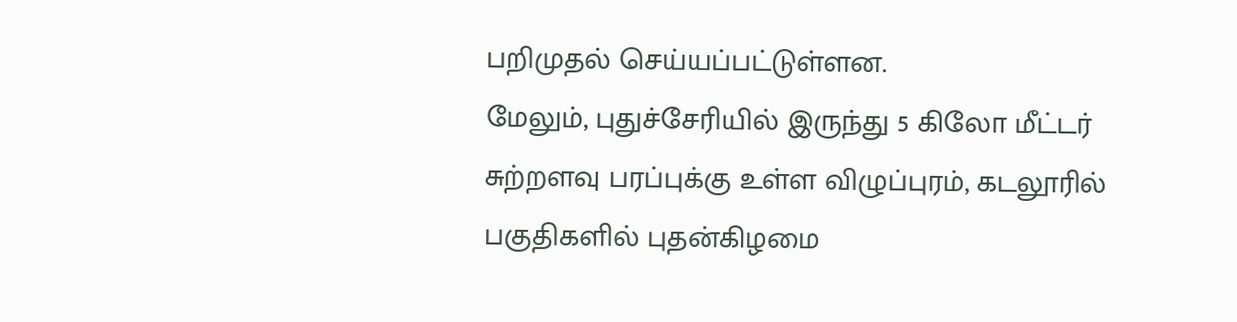பறிமுதல் செய்யப்பட்டுள்ளன.
மேலும், புதுச்சேரியில் இருந்து 5 கிலோ மீட்டர் சுற்றளவு பரப்புக்கு உள்ள விழுப்புரம், கடலூரில் பகுதிகளில் புதன்கிழமை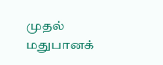முதல் மதுபானக்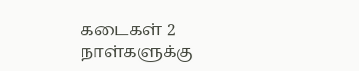கடைகள் 2 நாள்களுக்கு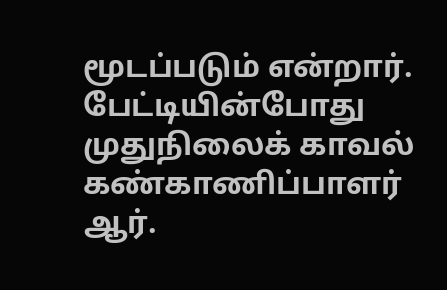மூடப்படும் என்றார்.
பேட்டியின்போது முதுநிலைக் காவல் கண்காணிப்பாளர் ஆர்.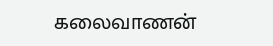கலைவாணன்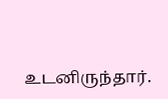உடனிருந்தார்.